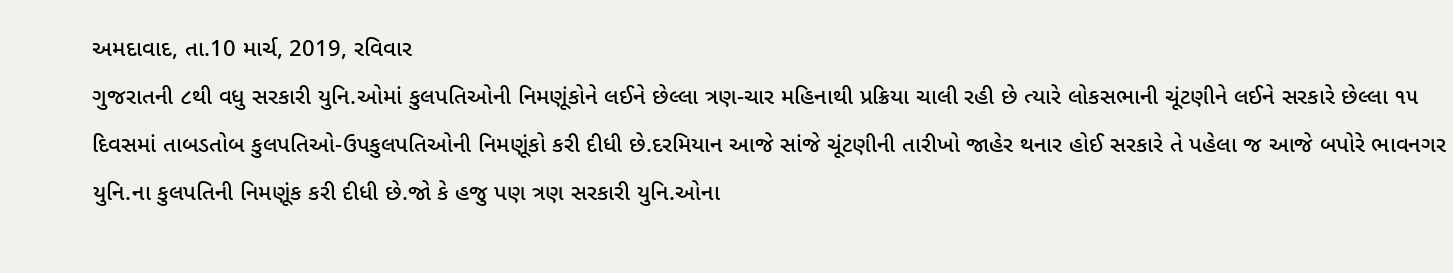અમદાવાદ, તા.10 માર્ચ, 2019, રવિવાર
ગુજરાતની ૮થી વધુ સરકારી યુનિ.ઓમાં કુલપતિઓની નિમણૂંકોને લઈને છેલ્લા ત્રણ-ચાર મહિનાથી પ્રક્રિયા ચાલી રહી છે ત્યારે લોકસભાની ચૂંટણીને લઈને સરકારે છેલ્લા ૧૫ દિવસમાં તાબડતોબ કુલપતિઓ-ઉપકુલપતિઓની નિમણૂંકો કરી દીધી છે.દરમિયાન આજે સાંજે ચૂંટણીની તારીખો જાહેર થનાર હોઈ સરકારે તે પહેલા જ આજે બપોરે ભાવનગર યુનિ.ના કુલપતિની નિમણૂંક કરી દીધી છે.જો કે હજુ પણ ત્રણ સરકારી યુનિ.ઓના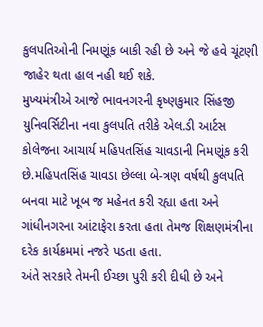કુલપતિઓની નિમણૂંક બાકી રહી છે અને જે હવે ચૂંટણી જાહેર થતા હાલ નહી થઈ શકે.
મુખ્યમંત્રીએ આજે ભાવનગરની કૃષ્ણકુમાર સિંહજી યુનિવર્સિટીના નવા કુલપતિ તરીકે એલ.ડી આર્ટસ કોલેજના આચાર્ય મહિપતસિંહ ચાવડાની નિમણૂંક કરી છે.મહિપતસિંહ ચાવડા છેલ્લા બે-ત્રણ વર્ષથી કુલપતિ બનવા માટે ખૂબ જ મહેનત કરી રહ્યા હતા અને ગાંધીનગરના આંટાફેરા કરતા હતા તેમજ શિક્ષણમંત્રીના દરેક કાર્યક્રમમાં નજરે પડતા હતા.
અંતે સરકારે તેમની ઈચ્છા પુરી કરી દીધી છે અને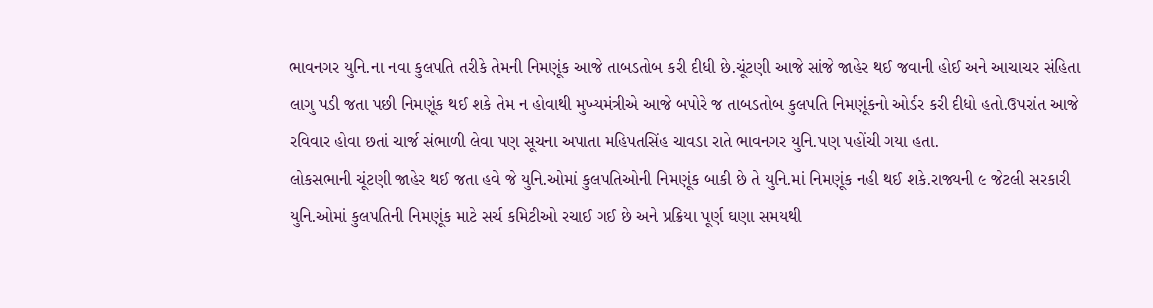ભાવનગર યુનિ.ના નવા કુલપતિ તરીકે તેમની નિમણૂંક આજે તાબડતોબ કરી દીધી છે.ચૂંટણી આજે સાંજે જાહેર થઈ જવાની હોઈ અને આચાચર સંહિતા લાગુ પડી જતા પછી નિમણૂંક થઈ શકે તેમ ન હોવાથી મુખ્યમંત્રીએ આજે બપોરે જ તાબડતોબ કુલપતિ નિમણૂંકનો ઓર્ડર કરી દીધો હતો.ઉપરાંત આજે રવિવાર હોવા છતાં ચાર્જ સંભાળી લેવા પણ સૂચના અપાતા મહિપતસિંહ ચાવડા રાતે ભાવનગર યુનિ.પણ પહોંચી ગયા હતા.
લોકસભાની ચૂંટણી જાહેર થઈ જતા હવે જે યુનિ.ઓમાં કુલપતિઓની નિમણૂંક બાકી છે તે યુનિ.માં નિમણૂંક નહી થઈ શકે.રાજ્યની ૯ જેટલી સરકારી યુનિ.ઓમાં કુલપતિની નિમણૂંક માટે સર્ચ કમિટીઓ રચાઈ ગઈ છે અને પ્રક્રિયા પૂર્ણ ઘણા સમયથી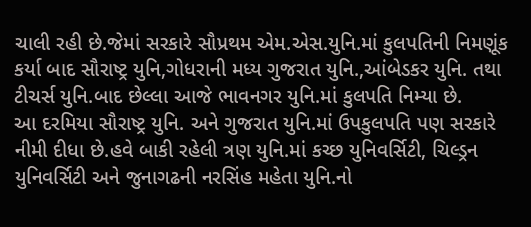ચાલી રહી છે.જેમાં સરકારે સૌપ્રથમ એમ.એસ.યુનિ.માં કુલપતિની નિમણૂંક કર્યા બાદ સૌરાષ્ટ્ર યુનિ,ગોધરાની મધ્ય ગુજરાત યુનિ.,આંબેડકર યુનિ. તથા ટીચર્સ યુનિ.બાદ છેલ્લા આજે ભાવનગર યુનિ.માં કુલપતિ નિમ્યા છે.
આ દરમિયા સૌરાષ્ટ્ર યુનિ. અને ગુજરાત યુનિ.માં ઉપકુલપતિ પણ સરકારે નીમી દીધા છે.હવે બાકી રહેલી ત્રણ યુનિ.માં કચ્છ યુનિવર્સિટી, ચિલ્ડ્રન યુનિવર્સિટી અને જુનાગઢની નરસિંહ મહેતા યુનિ.નો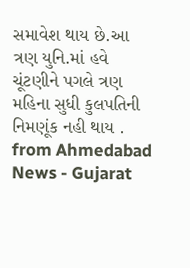સમાવેશ થાય છે.આ ત્રણ યુનિ.માં હવે ચૂંટણીને પગલે ત્રણ મહિના સુધી કુલપતિની નિમણૂંક નહી થાય .
from Ahmedabad News - Gujarat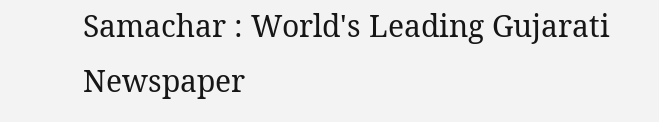Samachar : World's Leading Gujarati Newspaper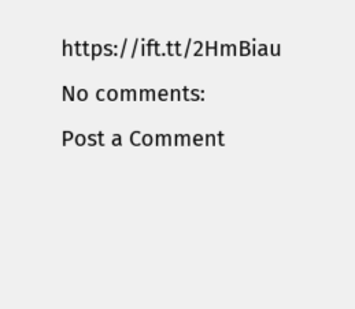https://ift.tt/2HmBiau
No comments:
Post a Comment